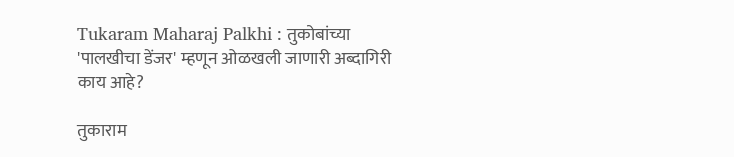Tukaram Maharaj Palkhi : तुकोबांच्या 'पालखीचा डेंजर' म्हणून ओळखली जाणारी अब्दागिरी काय आहे?

तुकाराम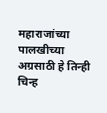महाराजांच्या पालखीच्या अग्रसाठी हे तिन्ही चिन्ह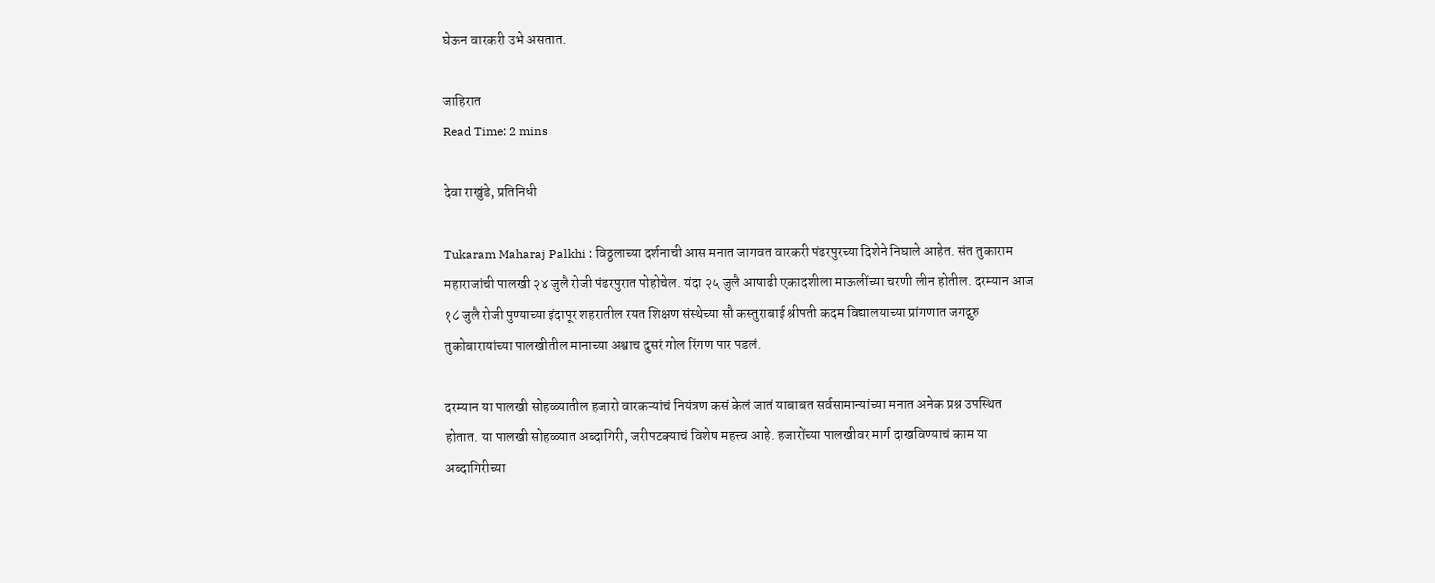घेऊन वारकरी उभे असतात.

जाहिरात
Read Time: 2 mins

देवा राखुंडे, प्रतिनिधी

Tukaram Maharaj Palkhi : विठ्ठलाच्या दर्शनाची आस मनात जागवत वारकरी पंढरपुरच्या दिशेने निघाले आहेत. संत तुकाराम महाराजांची पालखी २४ जुलै रोजी पंढरपुरात पोहोचेल. यंदा २५ जुलै आषाढी एकादशीला माऊलींच्या चरणी लीन होतील. दरम्यान आज १८ जुलै रोजी पुण्याच्या इंदापूर शहरातील रयत शिक्षण संस्थेच्या सौ कस्तुराबाई श्रीपती कदम विद्यालयाच्या प्रांगणात जगद्गुरु तुकोबारायांच्या पालखीतील मानाच्या अश्वाच दुसरं गोल रिंगण पार पडलं.

दरम्यान या पालखी सोहळ्यातील हजारो वारकऱ्यांचं नियंत्रण कसं केलं जातं याबाबत सर्वसामान्यांच्या मनात अनेक प्रश्न उपस्थित होतात. या पालखी सोहळ्यात अब्दागिरी, जरीपटक्याचं विशेष महत्त्व आहे. हजारोंच्या पालखीवर मार्ग दाखविण्याचं काम या अब्दागिरीच्या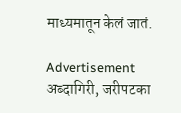माध्यमातून केलं जातं.

Advertisement
अब्दागिरी, जरीपटका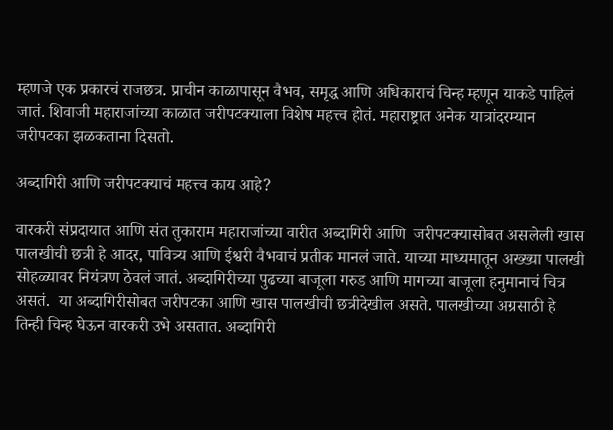म्हणजे एक प्रकारचं राजछत्र. प्राचीन काळापासून वैभव, समृद्ध आणि अधिकाराचं चिन्ह म्हणून याकडे पाहिलं जातं. शिवाजी महाराजांच्या काळात जरीपटक्याला विशेष महत्त्व होतं. महाराष्ट्रात अनेक यात्रांदरम्यान जरीपटका झळकताना दिसतो.

अब्दागिरी आणि जरीपटक्याचं महत्त्व काय आहे?

वारकरी संप्रदायात आणि संत तुकाराम महाराजांच्या वारीत अब्दागिरी आणि  जरीपटक्यासोबत असलेली खास पालखीची छत्री हे आदर, पावित्र्य आणि ईश्वरी वैभवाचं प्रतीक मानलं जाते. याच्या माध्यमातून अख्ख्या पालखी सोहळ्यावर नियंत्रण ठेवलं जातं. अब्दागिरीच्या पुढच्या बाजूला गरुड आणि मागच्या बाजूला हनुमानाचं चित्र असतं.  या अब्दागिरीसोबत जरीपटका आणि खास पालखीची छत्रीदेखील असते. पालखीच्या अग्रसाठी हे तिन्ही चिन्ह घेऊन वारकरी उभे असतात. अब्दागिरी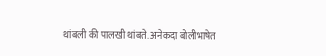थांबली की पालखी थांबते. अनेकदा बोलीभाषेत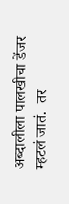अब्दालीला पालखीचा डेंजर म्हटलं जातं.  तर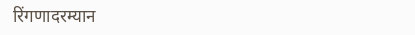रिंगणादरम्यान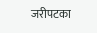जरीपटका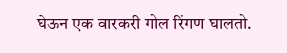घेऊन एक वारकरी गोल रिंगण घालतो.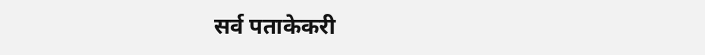सर्व पताकेकरी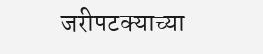जरीपटक्याच्या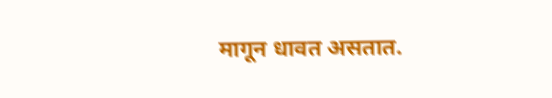मागून धावत असतात.